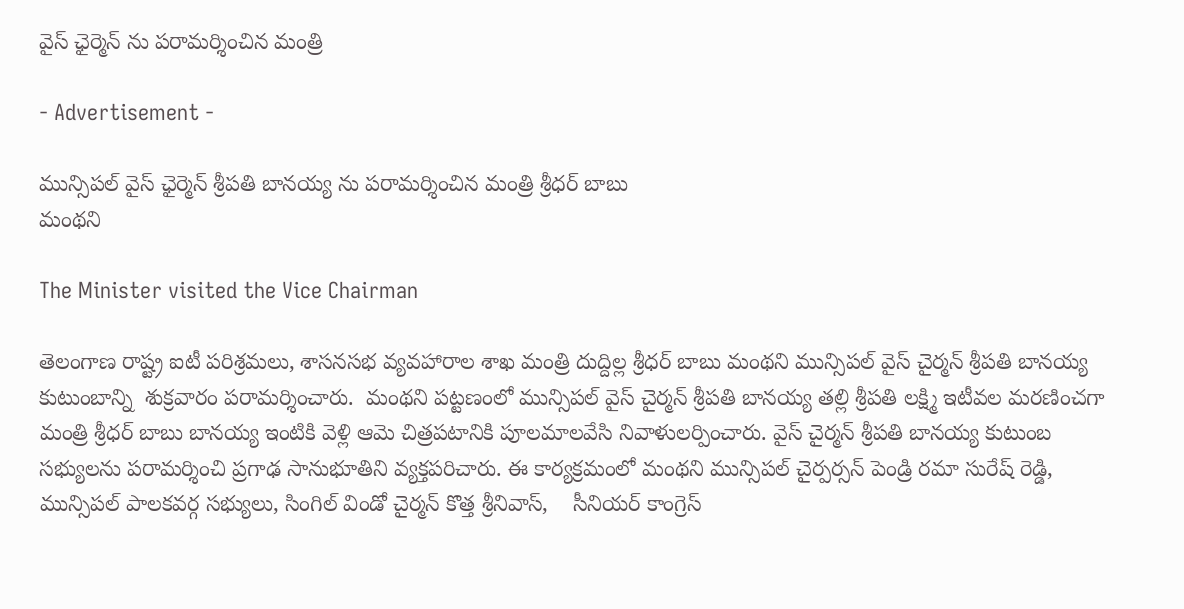వైస్ ఛైర్మెన్ ను పరామర్శించిన మంత్రి

- Advertisement -

మున్సిపల్ వైస్ ఛైర్మెన్ శ్రీపతి బానయ్య ను పరామర్శించిన మంత్రి శ్రీధర్ బాబు
మంథని

The Minister visited the Vice Chairman

తెలంగాణ రాష్ట్ర ఐటీ పరిశ్రమలు, శాసనసభ వ్యవహారాల శాఖ మంత్రి దుద్దిల్ల శ్రీధర్ బాబు మంథని మున్సిపల్ వైస్ చైర్మన్ శ్రీపతి బానయ్య కుటుంబాన్ని  శుక్రవారం పరామర్శించారు.  మంథని పట్టణంలో మున్సిపల్ వైస్ చైర్మన్ శ్రీపతి బానయ్య తల్లి శ్రీపతి లక్ష్మి ఇటీవల మరణించగా మంత్రి శ్రీధర్ బాబు బానయ్య ఇంటికి వెళ్లి ఆమె చిత్రపటానికి పూలమాలవేసి నివాళులర్పించారు. వైస్ చైర్మన్ శ్రీపతి బానయ్య కుటుంబ సభ్యులను పరామర్శించి ప్రగాఢ సానుభూతిని వ్యక్తపరిచారు. ఈ కార్యక్రమంలో మంథని మున్సిపల్ చైర్పర్సన్ పెండ్రి రమా సురేష్ రెడ్డి, మున్సిపల్ పాలకవర్గ సభ్యులు, సింగిల్ విండో చైర్మన్ కొత్త శ్రీనివాస్,    సీనియర్ కాంగ్రెస్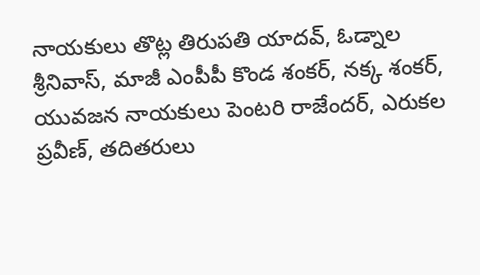నాయకులు తొట్ల తిరుపతి యాదవ్, ఓడ్నాల శ్రీనివాస్, మాజీ ఎంపీపీ కొండ శంకర్, నక్క శంకర్, యువజన నాయకులు పెంటరి రాజేందర్, ఎరుకల ప్రవీణ్, తదితరులు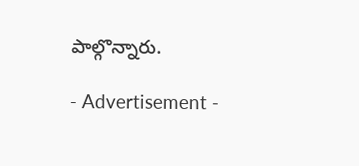పాల్గొన్నారు.

- Advertisement -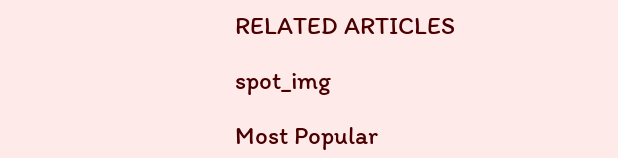RELATED ARTICLES

spot_img

Most Popular